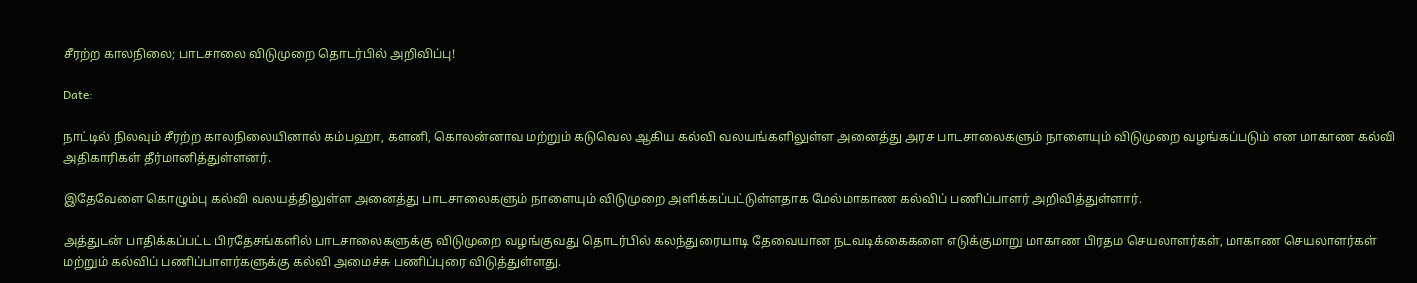சீரற்ற காலநிலை; பாடசாலை விடுமுறை தொடர்பில் அறிவிப்பு!

Date:

நாட்டில் நிலவும் சீரற்ற காலநிலையினால் கம்பஹா, களனி, கொலன்னாவ மற்றும் கடுவெல ஆகிய கல்வி வலயங்களிலுள்ள அனைத்து அரச பாடசாலைகளும் நாளையும் விடுமுறை வழங்கப்படும் என மாகாண கல்வி அதிகாரிகள் தீர்மானித்துள்ளனர்.

இதேவேளை கொழும்பு கல்வி வலயத்திலுள்ள அனைத்து பாடசாலைகளும் நாளையும் விடுமுறை அளிக்கப்பட்டுள்ளதாக மேல்மாகாண கல்விப் பணிப்பாளர் அறிவித்துள்ளார்.

அத்துடன் பாதிக்கப்பட்ட பிரதேசங்களில் பாடசாலைகளுக்கு விடுமுறை வழங்குவது தொடர்பில் கலந்துரையாடி தேவையான நடவடிக்கைகளை எடுக்குமாறு மாகாண பிரதம செயலாளர்கள், மாகாண செயலாளர்கள் மற்றும் கல்விப் பணிப்பாளர்களுக்கு கல்வி அமைச்சு பணிப்புரை விடுத்துள்ளது.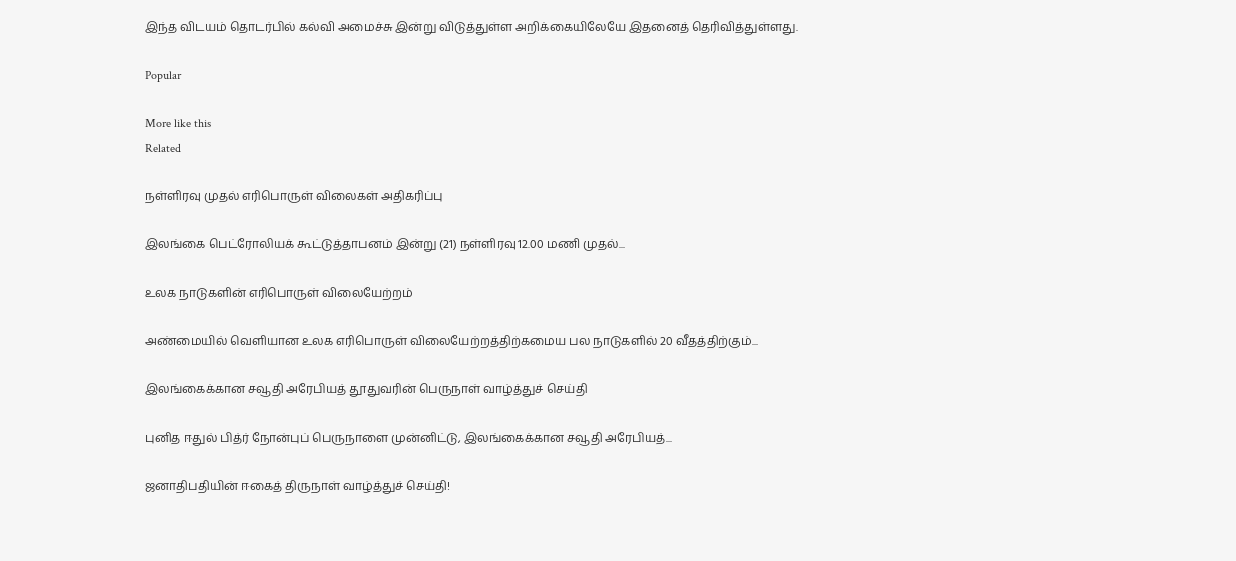இந்த விடயம் தொடர்பில் கல்வி அமைச்சு இன்று விடுத்துள்ள அறிக்கையிலேயே இதனைத் தெரிவித்துள்ளது.

Popular

More like this
Related

நள்ளிரவு முதல் எரிபொருள் விலைகள் அதிகரிப்பு

இலங்கை பெட்ரோலியக் கூட்டுத்தாபனம் இன்று (21) நள்ளிரவு 12.00 மணி முதல்...

உலக நாடுகளின் எரிபொருள் விலையேற்றம்

அண்மையில் வெளியான உலக எரிபொருள் விலையேற்றத்திற்கமைய பல நாடுகளில் 20 வீதத்திற்கும்...

இலங்கைக்கான சவூதி அரேபியத் தூதுவரின் பெருநாள் வாழ்த்துச் செய்தி

புனித ஈதுல் பித்ர் நோன்புப் பெருநாளை முன்னிட்டு, இலங்கைக்கான சவூதி அரேபியத்...

ஜனாதிபதியின் ஈகைத் திருநாள் வாழ்த்துச் செய்தி!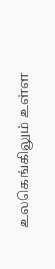உலகெங்கிலும் உள்ள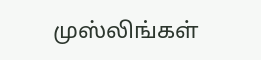முஸ்லிங்கள்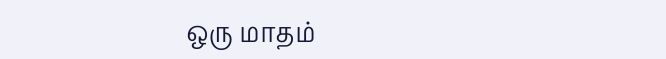ஒரு மாதம்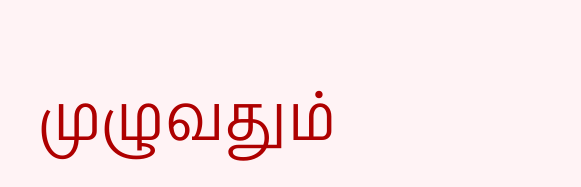முழுவதும்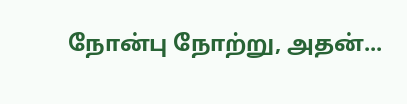நோன்பு நோற்று, அதன்...